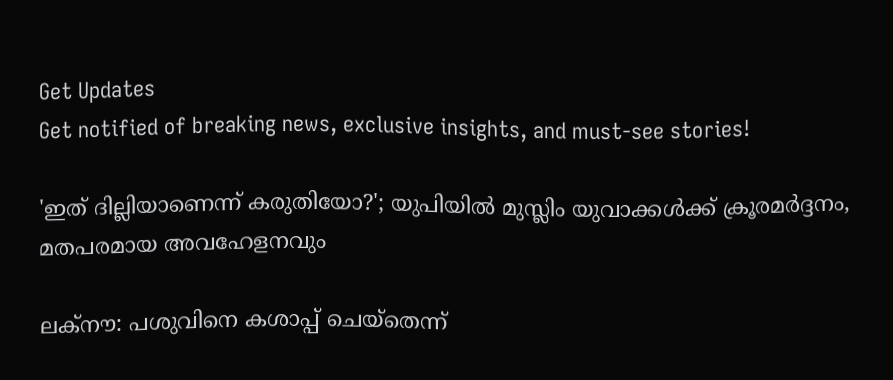Get Updates
Get notified of breaking news, exclusive insights, and must-see stories!

'ഇത് ദില്ലിയാണെന്ന് കരുതിയോ?'; യുപിയില്‍ മുസ്ലിം യുവാക്കള്‍ക്ക് ക്രൂരമര്‍ദ്ദനം, മതപരമായ അവഹേളനവും

ലക്നൗ: പശുവിനെ കശാപ്പ് ചെയ്തെന്ന്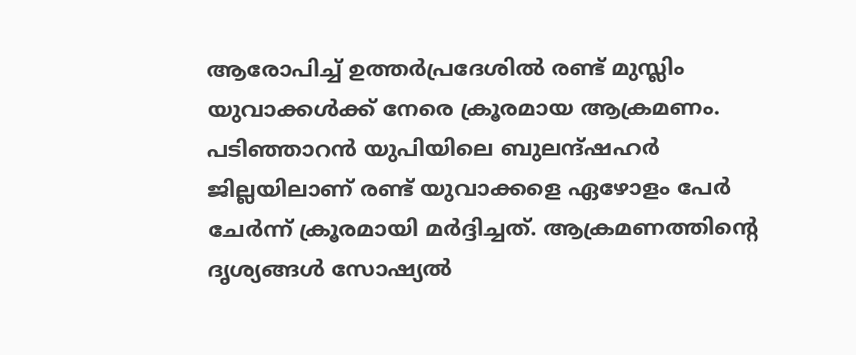ആരോപിച്ച് ഉത്തര്‍പ്രദേശില്‍ രണ്ട് മുസ്ലിം യുവാക്കള്‍ക്ക് നേരെ ക്രൂരമായ ആക്രമണം. പടിഞ്ഞാറന്‍ യുപിയിലെ ബുലന്ദ്ഷഹര്‍ ജില്ലയിലാണ് രണ്ട് യുവാക്കളെ ഏഴോളം പേര്‍ ചേര്‍ന്ന് ക്രൂരമായി മര്‍ദ്ദിച്ചത്. ആക്രമണത്തിന്‍റെ ദൃശ്യങ്ങള്‍ സോഷ്യല്‍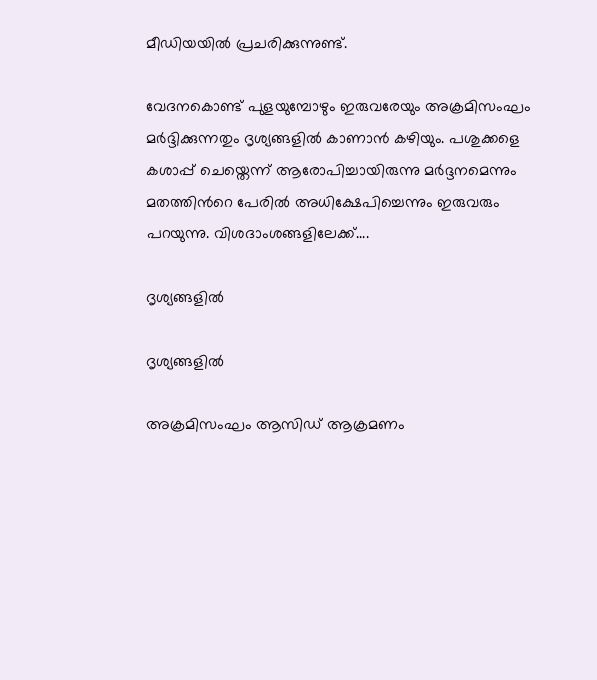മീഡിയയില്‍ പ്രചരിക്കുന്നുണ്ട്.

വേദനകൊണ്ട് പുളയുമ്പോഴും ഇരുവരേയും അക്രമിസംഘം മര്‍ദ്ദിക്കുന്നതും ദൃശ്യങ്ങളില്‍ കാണാന്‍ കഴിയും. പശുക്കളെ കശാപ്പ് ചെയ്തെന്ന് ആരോപിച്ചായിരുന്നു മര്‍ദ്ദനമെന്നും മതത്തിന്‍റെ പേരില്‍ അധിക്ഷേപിച്ചെന്നും ഇരുവരും പറയുന്നു. വിശദാംശങ്ങളിലേക്ക്....

ദൃശ്യങ്ങളില്‍

ദൃശ്യങ്ങളില്‍

അക്രമിസംഘം ആസിഡ് ആക്രമണം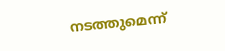നടത്തുമെന്ന്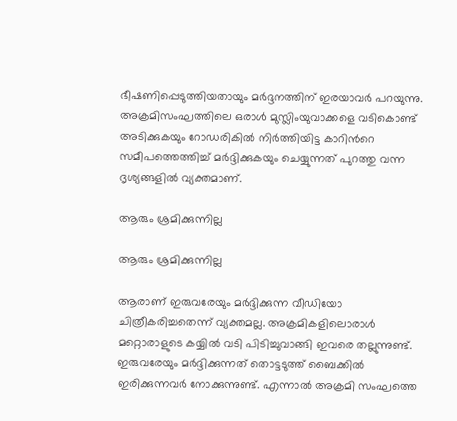ഭീഷണിപ്പെടുത്തിയതായും മര്‍ദ്ദനത്തിന് ഇരയാവര്‍ പറയുന്നു. അക്രമിസംഘത്തിലെ ഒരാള്‍ മുസ്ലിംയുവാക്കളെ വടികൊണ്ട് അടിക്കുകയും റോഡരികില്‍ നിര്‍ത്തിയിട്ട കാറിന്‍റെ സമീപത്തെത്തിച്ച് മര്‍ദ്ദിക്കുകയും ചെയ്യുന്നത് പുറത്തു വന്ന ദൃശ്യങ്ങളില്‍ വ്യക്തമാണ്.

ആരും ശ്രമിക്കുന്നില്ല

ആരും ശ്രമിക്കുന്നില്ല

ആരാണ് ഇരുവരേയും മര്‍ദ്ദിക്കുന്ന വീഡിയോ ചിത്രീകരിച്ചതെന്ന് വ്യക്തമല്ല. അക്രമികളിലൊരാള്‍ മറ്റൊരാളുടെ കയ്യില്‍ വടി പിടിച്ചുവാങ്ങി ഇവരെ തല്ലുന്നുണ്ട്. ഇരുവരേയും മര്‍ദ്ദിക്കുന്നത് തൊട്ടടുത്ത് ബൈക്കില്‍ ഇരിക്കുന്നവര്‍ നോക്കുന്നുണ്ട്. എന്നാല്‍ അക്രമി സംഘത്തെ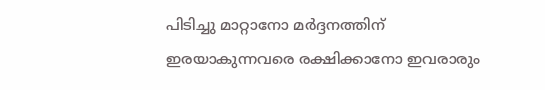പിടിച്ചു മാറ്റാനോ മര്‍ദ്ദനത്തിന് ഇരയാകുന്നവരെ രക്ഷിക്കാനോ ഇവരാരും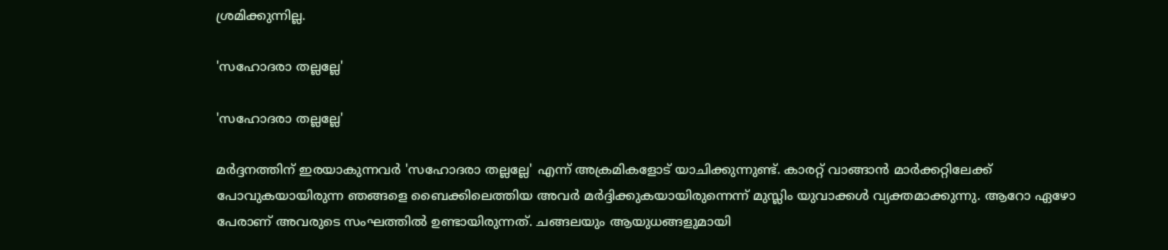ശ്രമിക്കുന്നില്ല.

'സഹോദരാ തല്ലല്ലേ'

'സഹോദരാ തല്ലല്ലേ'

മര്‍ദ്ദനത്തിന് ഇരയാകുന്നവര്‍ 'സഹോദരാ തല്ലല്ലേ' എന്ന് അക്രമികളോട് യാചിക്കുന്നുണ്ട്. കാരറ്റ് വാങ്ങാന്‍ മാര്‍ക്കറ്റിലേക്ക് പോവുകയായിരുന്ന ഞങ്ങളെ ബൈക്കിലെത്തിയ അവര്‍ മര്‍ദ്ദിക്കുകയായിരുന്നെന്ന് മുസ്ലിം യുവാക്കള്‍ വ്യക്തമാക്കുന്നു. ആറോ ഏഴോ പേരാണ് അവരുടെ സംഘത്തില്‍ ഉണ്ടായിരുന്നത്. ചങ്ങലയും ആയുധങ്ങളുമായി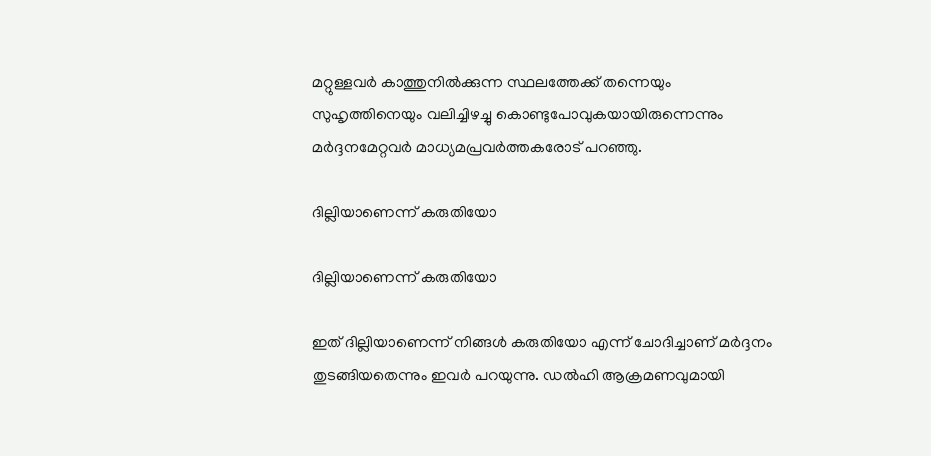മറ്റുള്ളവര്‍ കാത്തുനില്‍ക്കുന്ന സ്ഥലത്തേക്ക് തന്നെയും സുഹൃത്തിനെയും വലിച്ചിഴച്ചു കൊണ്ടുപോവുകയായിരുന്നെന്നും മര്‍ദ്ദനമേറ്റവര്‍ മാധ്യമപ്രവര്‍ത്തകരോട് പറഞ്ഞു.

ദില്ലിയാണെന്ന് കരുതിയോ

ദില്ലിയാണെന്ന് കരുതിയോ

ഇത് ദില്ലിയാണെന്ന് നിങ്ങള്‍ കരുതിയോ എന്ന് ചോദിച്ചാണ് മര്‍ദ്ദനം തുടങ്ങിയതെന്നും ഇവര്‍ പറയുന്നു. ഡല്‍ഹി ആക്രമണവുമായി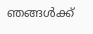ഞങ്ങള്‍ക്ക്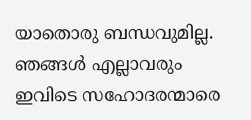യാതൊരു ബന്ധവുമില്ല. ഞങ്ങള്‍ എല്ലാവരും ഇവിടെ സഹോദരന്മാരെ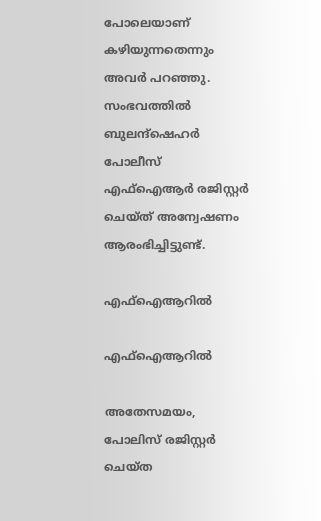പോലെയാണ് കഴിയുന്നതെന്നും അവര്‍ പറഞ്ഞു. സംഭവത്തില്‍ ബുലന്ദ്ഷെഹര്‍ പോലീസ് എഫ്ഐആര്‍ രജിസ്റ്റര്‍ ചെയ്ത് അന്വേഷണം ആരംഭിച്ചിട്ടുണ്ട്.

എഫ്ഐആറില്‍

എഫ്ഐആറില്‍

അതേസമയം, പോലിസ് രജിസ്റ്റര്‍ ചെയ്ത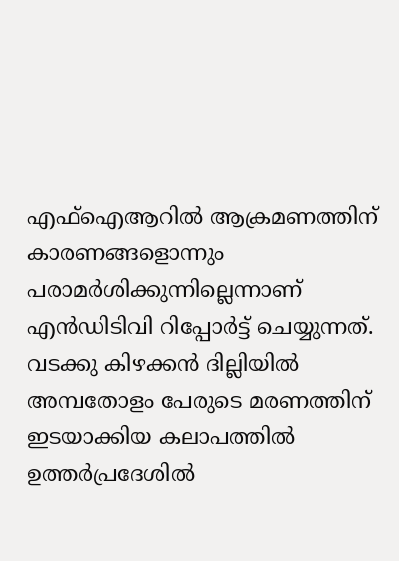എഫ്‌ഐആറില്‍ ആക്രമണത്തിന് കാരണങ്ങളൊന്നും പരാമര്‍ശിക്കുന്നില്ലെന്നാണ് എന്‍ഡിടിവി റിപ്പോര്‍ട്ട് ചെയ്യുന്നത്. വടക്കു കിഴക്കന്‍ ദില്ലിയില്‍ അമ്പതോളം പേരുടെ മരണത്തിന് ഇടയാക്കിയ കലാപത്തില്‍ ഉത്തര്‍പ്രദേശില്‍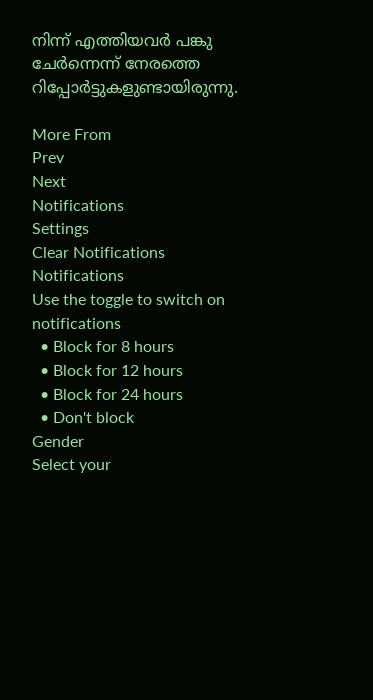നിന്ന് എത്തിയവര്‍ പങ്കു ചേര്‍ന്നെന്ന് നേരത്തെ റിപ്പോര്‍ട്ടുകളുണ്ടായിരുന്നു.

More From
Prev
Next
Notifications
Settings
Clear Notifications
Notifications
Use the toggle to switch on notifications
  • Block for 8 hours
  • Block for 12 hours
  • Block for 24 hours
  • Don't block
Gender
Select your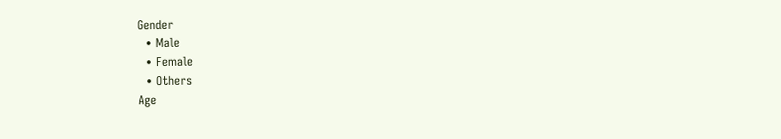Gender
  • Male
  • Female
  • Others
Age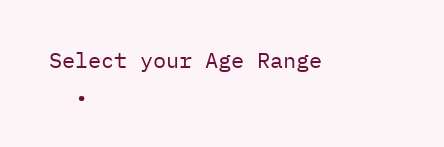Select your Age Range
  •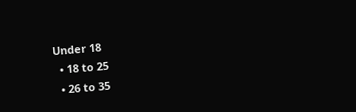Under 18
  • 18 to 25
  • 26 to 35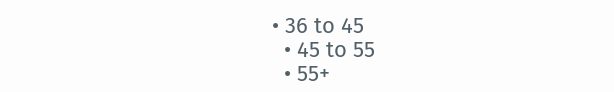• 36 to 45
  • 45 to 55
  • 55+